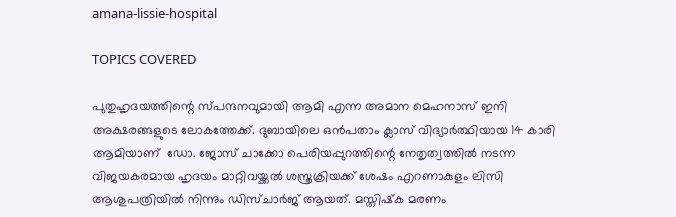amana-lissie-hospital

TOPICS COVERED

പുതുഹൃദയത്തിന്റെ സ്പന്ദനവുമായി ആമി എന്ന അമാന മെഹനാസ് ഇനി അക്ഷരങ്ങളുടെ ലോകത്തേക്ക്. ദുബായിലെ ഒന്‍പതാം ക്ലാസ് വിദ്യാര്‍ത്ഥിയായ 14 കാരി ആമിയാണ്  ഡോ. ജോസ് ചാക്കോ പെരിയപ്പുറത്തിന്റെ നേതൃത്വത്തില്‍ നടന്ന വിജയകരമായ ഹൃദയം മാറ്റിവയ്ക്കല്‍ ശസ്ത്രക്രിയക്ക് ശേഷം എറണാകുളം ലിസി ആശുപത്രിയില്‍ നിന്നും ഡിസ്ചാര്‍ജ് ആയത്. മസ്തിഷ്‌ക മരണം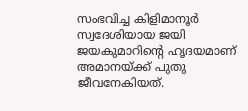സംഭവിച്ച കിളിമാനൂര്‍ സ്വദേശിയായ ജയി ജയകുമാറിന്റെ ഹൃദയമാണ് അമാനയ്ക്ക് പുതു ജീവനേകിയത്.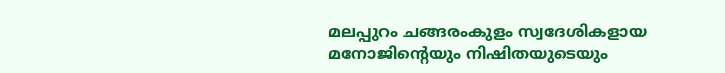മലപ്പുറം ചങ്ങരംകുളം സ്വദേശികളായ മനോജിന്റെയും നിഷിതയുടെയും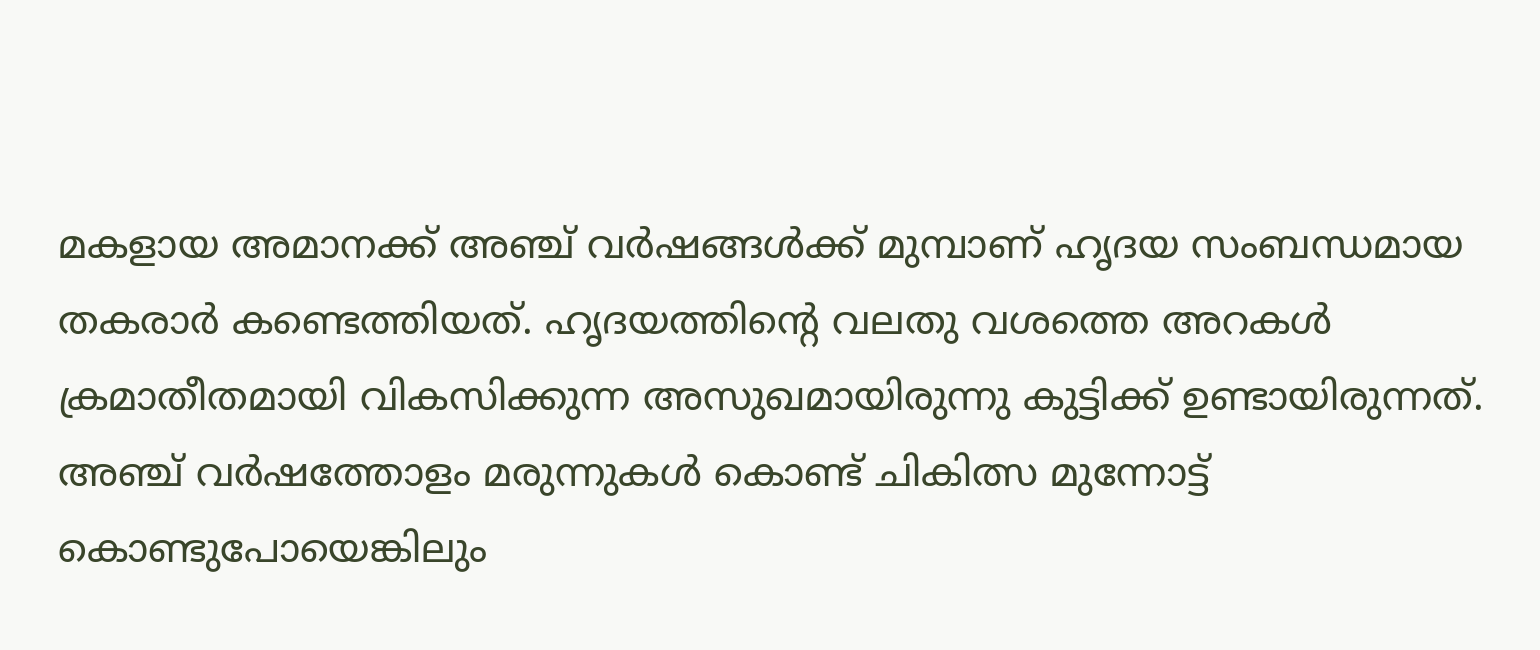മകളായ അമാനക്ക് അഞ്ച് വര്‍ഷങ്ങള്‍ക്ക് മുമ്പാണ് ഹൃദയ സംബന്ധമായ തകരാര്‍ കണ്ടെത്തിയത്. ഹൃദയത്തിന്റെ വലതു വശത്തെ അറകള്‍ ക്രമാതീതമായി വികസിക്കുന്ന അസുഖമായിരുന്നു കുട്ടിക്ക് ഉണ്ടായിരുന്നത്. അഞ്ച് വര്‍ഷത്തോളം മരുന്നുകള്‍ കൊണ്ട് ചികിത്സ മുന്നോട്ട് കൊണ്ടുപോയെങ്കിലും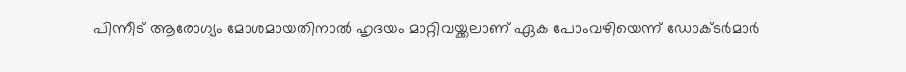പിന്നീട് ആരോഗ്യം മോശമായതിനാല്‍ ഹൃദയം മാറ്റിവയ്ക്കലാണ് ഏക പോംവഴിയെന്ന് ഡോക്ടര്‍മാര്‍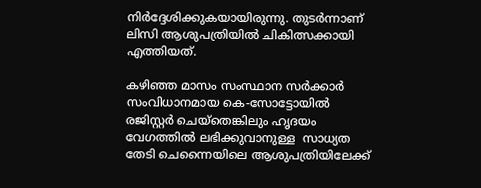നിര്‍ദ്ദേശിക്കുകയായിരുന്നു. തുടര്‍ന്നാണ് ലിസി ആശുപത്രിയില്‍ ചികിത്സക്കായി എത്തിയത്.

കഴിഞ്ഞ മാസം സംസ്ഥാന സര്‍ക്കാര്‍ സംവിധാനമായ കെ-സോട്ടോയില്‍ രജിസ്റ്റര്‍ ചെയ്തെങ്കിലും ഹൃദയം വേഗത്തില്‍ ലഭിക്കുവാനുള്ള  സാധ്യത തേടി ചെന്നൈയിലെ ആശുപത്രിയിലേക്ക്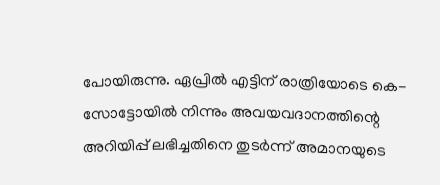പോയിരുന്നു. ഏപ്രില്‍ എട്ടിന് രാത്രിയോടെ കെ-സോട്ടോയില്‍ നിന്നും അവയവദാനത്തിന്റെ അറിയിപ്പ് ലഭിച്ചതിനെ തുടര്‍ന്ന് അമാനയുടെ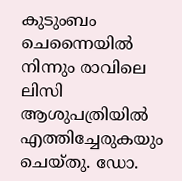കുടുംബം ചെന്നൈയില്‍ നിന്നും രാവിലെ ലിസി ആശുപത്രിയില്‍ എത്തിച്ചേരുകയും ചെയ്തു. ഡോ.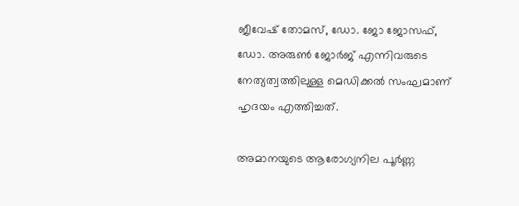ജീവേഷ് തോമസ്, ഡോ. ജോ ജോസഫ്, ഡോ. അരുണ്‍ ജോര്‍ജ് എന്നിവരുടെ നേത്യത്വത്തിലുള്ള മെഡിക്കല്‍ സംഘമാണ് ഹൃദയം എത്തിച്ചത്.

അമാനയുടെ ആരോഗ്യനില പൂര്‍ണ്ണ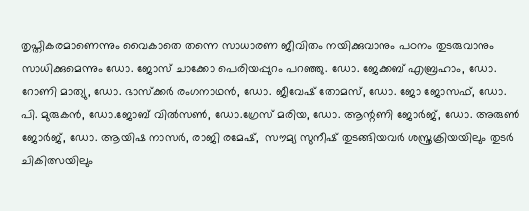തൃപ്തികരമാണെന്നും വൈകാതെ തന്നെ സാധാരണ ജീവിതം നയിക്കുവാനും പഠനം തുടരുവാനും സാധിക്കുമെന്നും ഡോ. ജോസ് ചാക്കോ പെരിയപ്പുറം പറഞ്ഞു. ഡോ. ജേക്കബ് എബ്രഹാം, ഡോ. റോണി മാത്യു, ഡോ. ഭാസ്‌ക്കര്‍ രംഗനാഥന്‍, ഡോ. ജീവേഷ് തോമസ്, ഡോ. ജോ ജോസഫ്, ഡോ. പി. മുരുകന്‍, ഡോ.ജോബ് വില്‍സണ്‍, ഡോ.ഗ്രേസ് മരിയ, ഡോ. ആന്റണി ജോര്‍ജ്, ഡോ. അരുണ്‍ ജോര്‍ജ്, ഡോ. ആയിഷ നാസര്‍, രാജി രമേഷ്,  സൗമ്യ സുനീഷ് തുടങ്ങിയവര്‍ ശസ്ത്രക്രിയയിലും തുടര്‍ ചികിത്സയിലും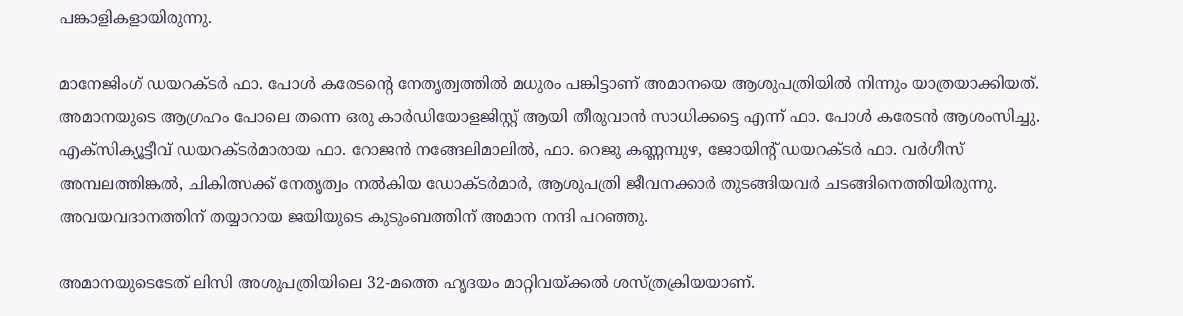പങ്കാളികളായിരുന്നു.

മാനേജിംഗ് ഡയറക്ടര്‍ ഫാ. പോള്‍ കരേടന്റെ നേതൃത്വത്തില്‍ മധുരം പങ്കിട്ടാണ് അമാനയെ ആശുപത്രിയില്‍ നിന്നും യാത്രയാക്കിയത്. അമാനയുടെ ആഗ്രഹം പോലെ തന്നെ ഒരു കാര്‍ഡിയോളജിസ്റ്റ് ആയി തീരുവാന്‍ സാധിക്കട്ടെ എന്ന് ഫാ. പോള്‍ കരേടന്‍ ആശംസിച്ചു. എക്‌സിക്യൂട്ടീവ് ഡയറക്ടര്‍മാരായ ഫാ. റോജന്‍ നങ്ങേലിമാലില്‍, ഫാ. റെജു കണ്ണമ്പുഴ, ജോയിന്റ് ഡയറക്ടര്‍ ഫാ. വര്‍ഗീസ് അമ്പലത്തിങ്കല്‍, ചികിത്സക്ക് നേതൃത്വം നല്‍കിയ ഡോക്ടര്‍മാര്‍, ആശുപത്രി ജീവനക്കാര്‍ തുടങ്ങിയവര്‍ ചടങ്ങിനെത്തിയിരുന്നു. അവയവദാനത്തിന് തയ്യാറായ ജയിയുടെ കുടുംബത്തിന് അമാന നന്ദി പറഞ്ഞു.

അമാനയുടെടേത് ലിസി അശുപത്രിയിലെ 32-മത്തെ ഹൃദയം മാറ്റിവയ്ക്കല്‍ ശസ്ത്രക്രിയയാണ്.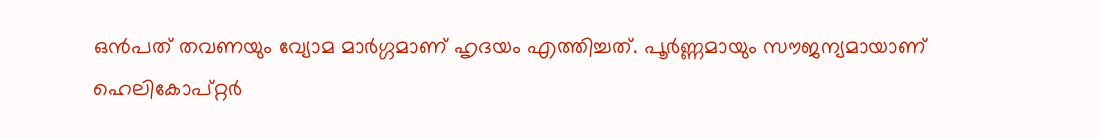ഒന്‍പത് തവണയും വ്യോമ മാര്‍ഗ്ഗമാണ് ഹൃദയം എത്തിച്ചത്. പൂര്‍ണ്ണമായും സൗജന്യമായാണ് ഹെലികോപ്റ്റര്‍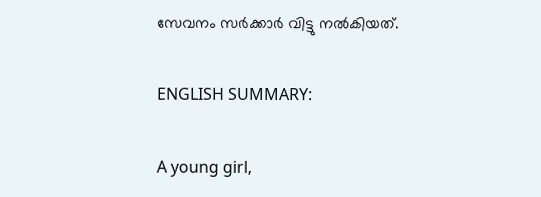സേവനം സര്‍ക്കാര്‍ വിട്ടു നല്‍കിയത്.

ENGLISH SUMMARY:

A young girl,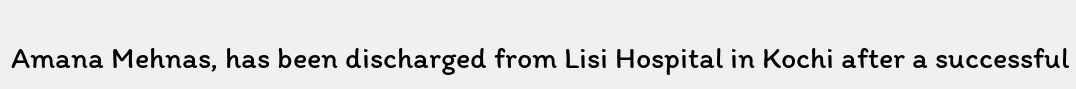Amana Mehnas, has been discharged from Lisi Hospital in Kochi after a successful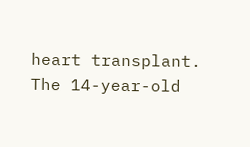heart transplant. The 14-year-old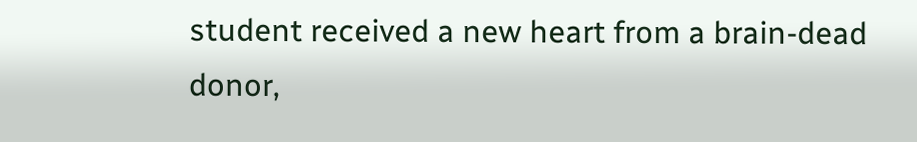student received a new heart from a brain-dead donor,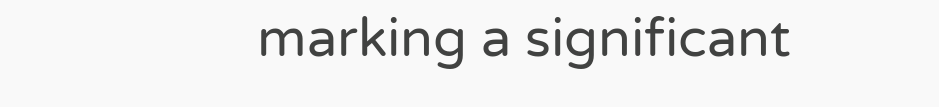marking a significant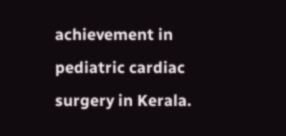achievement in pediatric cardiac surgery in Kerala.